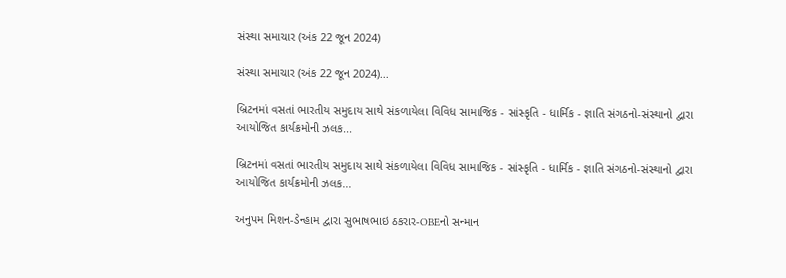સંસ્થા સમાચાર (અંક 22 જૂન 2024)

સંસ્થા સમાચાર (અંક 22 જૂન 2024)...

બ્રિટનમાં વસતાં ભારતીય સમુદાય સાથે સંકળાયેલા વિવિધ સામાજિક - સાંસ્કૃતિ - ધાર્મિક - જ્ઞાતિ સંગઠનો-સંસ્થાનો દ્વારા આયોજિત કાર્યક્રમોની ઝલક...

બ્રિટનમાં વસતાં ભારતીય સમુદાય સાથે સંકળાયેલા વિવિધ સામાજિક - સાંસ્કૃતિ - ધાર્મિક - જ્ઞાતિ સંગઠનો-સંસ્થાનો દ્વારા આયોજિત કાર્યક્રમોની ઝલક...

અનુપમ મિશન-ડેન્હામ દ્વારા સુભાષભાઇ ઠકરાર-OBEનો સન્માન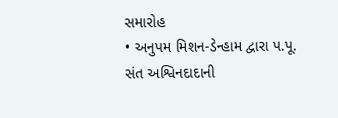સમારોહ
• અનુપમ મિશન-ડેન્હામ દ્વારા પ.પૂ. સંત અશ્વિનદાદાની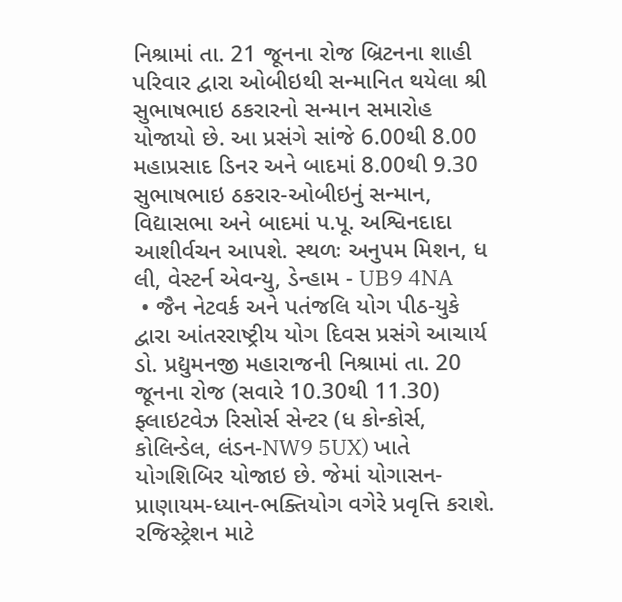નિશ્રામાં તા. 21 જૂનના રોજ બ્રિટનના શાહી પરિવાર દ્વારા ઓબીઇથી સન્માનિત થયેલા શ્રી સુભાષભાઇ ઠકરારનો સન્માન સમારોહ યોજાયો છે. આ પ્રસંગે સાંજે 6.00થી 8.00 મહાપ્રસાદ ડિનર અને બાદમાં 8.00થી 9.30 સુભાષભાઇ ઠકરાર-ઓબીઇનું સન્માન, વિદ્યાસભા અને બાદમાં પ.પૂ. અશ્વિનદાદા આશીર્વચન આપશે. સ્થળઃ અનુપમ મિશન, ધ લી, વેસ્ટર્ન એવન્યુ, ડેન્હામ - UB9 4NA
 • જૈન નેટવર્ક અને પતંજલિ યોગ પીઠ-યુકે દ્વારા આંતરરાષ્ટ્રીય યોગ દિવસ પ્રસંગે આચાર્ય ડો. પ્રદ્યુમનજી મહારાજની નિશ્રામાં તા. 20 જૂનના રોજ (સવારે 10.30થી 11.30) ફ્લાઇટવેઝ રિસોર્સ સેન્ટર (ધ કોન્કોર્સ, કોલિન્ડેલ, લંડન-NW9 5UX) ખાતે યોગશિબિર યોજાઇ છે. જેમાં યોગાસન-પ્રાણાયમ-ધ્યાન-ભક્તિયોગ વગેરે પ્રવૃત્તિ કરાશે. રજિસ્ટ્રેશન માટે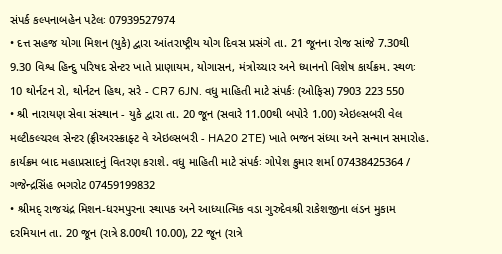સંપર્ક કલ્પનાબહેન પટેલઃ 07939527974
• દત્ત સહજ યોગા મિશન (યુકે) દ્વારા આંતરાષ્ટ્રીય યોગ દિવસ પ્રસંગે તા. 21 જૂનના રોજ સાંજે 7.30થી 9.30 વિશ્વ હિન્દુ પરિષદ સેન્ટર ખાતે પ્રાણાયમ, યોગાસન, મંત્રોચ્ચાર અને ધ્યાનનો વિશેષ કાર્યક્રમ. સ્થળઃ 10 થોર્નટન રો, થોર્નટન હિથ, સરે - CR7 6JN. વધુ માહિતી માટે સંપર્કઃ (ઓફિસ) 7903 223 550
• શ્રી નારાયણ સેવા સંસ્થાન - યુકે દ્વારા તા. 20 જૂન (સવારે 11.00થી બપોરે 1.00) એઇલ્સબરી વેલ મલ્ટીકલ્ચરલ સેન્ટર (ફ્રીઅરસ્ક્રાફ્ટ વે એઇલ્સબરી - HA20 2TE) ખાતે ભજન સંધ્યા અને સન્માન સમારોહ. કાર્યક્રમ બાદ મહાપ્રસાદનું વિતરણ કરાશે. વધુ માહિતી માટે સંપર્કઃ ગોપેશ કુમાર શર્મા 07438425364 / ગજેન્દ્રસિંહ ભગરોટ 07459199832
• શ્રીમદ્ રાજચંદ્ર મિશન-ધરમપુરના સ્થાપક અને આધ્યાત્મિક વડા ગુરુદેવશ્રી રાકેશજીના લંડન મુકામ દરમિયાન તા. 20 જૂન (રાત્રે 8.00થી 10.00), 22 જૂન (રાત્રે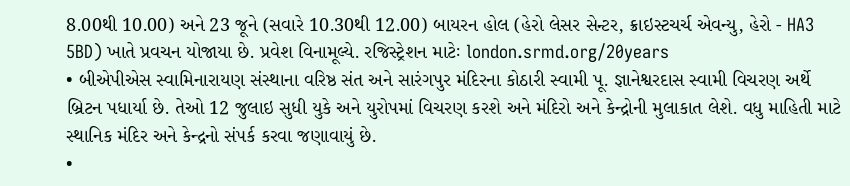8.00થી 10.00) અને 23 જૂને (સવારે 10.30થી 12.00) બાયરન હોલ (હેરો લેસર સેન્ટર, ક્રાઇસ્ટચર્ચ એવન્યુ, હેરો - HA3 5BD) ખાતે પ્રવચન યોજાયા છે. પ્રવેશ વિનામૂલ્યે. રજિસ્ટ્રેશન માટેઃ london.srmd.org/20years
• બીએપીએસ સ્વામિનારાયણ સંસ્થાના વરિષ્ઠ સંત અને સારંગપુર મંદિરના કોઠારી સ્વામી પૂ. જ્ઞાનેશ્વરદાસ સ્વામી વિચરણ અર્થે બ્રિટન પધાર્યા છે. તેઓ 12 જુલાઇ સુધી યુકે અને યુરોપમાં વિચરણ કરશે અને મંદિરો અને કેન્દ્રોની મુલાકાત લેશે. વધુ માહિતી માટે સ્થાનિક મંદિર અને કેન્દ્રનો સંપર્ક કરવા જણાવાયું છે.
•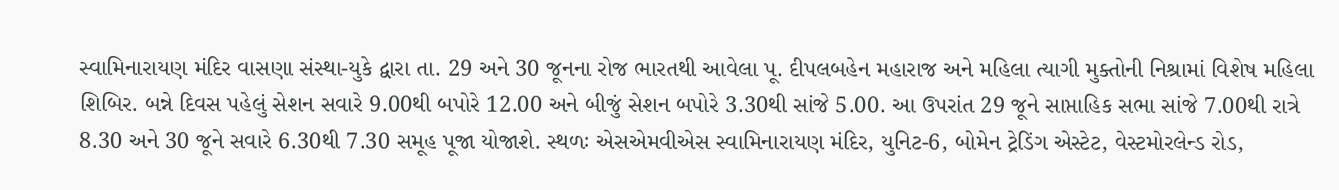સ્વામિનારાયણ મંદિર વાસણા સંસ્થા-યુકે દ્વારા તા. 29 અને 30 જૂનના રોજ ભારતથી આવેલા પૂ. દીપલબહેન મહારાજ અને મહિલા ત્યાગી મુક્તોની નિશ્રામાં વિશેષ મહિલા શિબિર. બન્ને દિવસ પહેલું સેશન સવારે 9.00થી બપોરે 12.00 અને બીજું સેશન બપોરે 3.30થી સાંજે 5.00. આ ઉપરાંત 29 જૂને સાપ્તાહિક સભા સાંજે 7.00થી રાત્રે 8.30 અને 30 જૂને સવારે 6.30થી 7.30 સમૂહ પૂજા યોજાશે. સ્થળઃ એસએમવીએસ સ્વામિનારાયણ મંદિર, યુનિટ-6, બોમેન ટ્રેડિંગ એસ્ટેટ, વેસ્ટમોરલેન્ડ રોડ,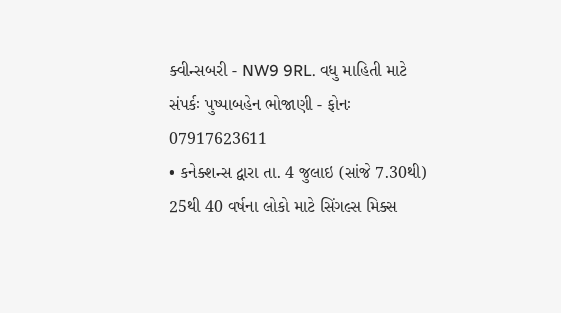ક્વીન્સબરી - NW9 9RL. વધુ માહિતી માટે સંપર્કઃ પુષ્પાબહેન ભોજાણી - ફોનઃ 07917623611
• કનેક્શન્સ દ્વારા તા. 4 જુલાઇ (સાંજે 7.30થી) 25થી 40 વર્ષના લોકો માટે સિંગલ્સ મિક્સ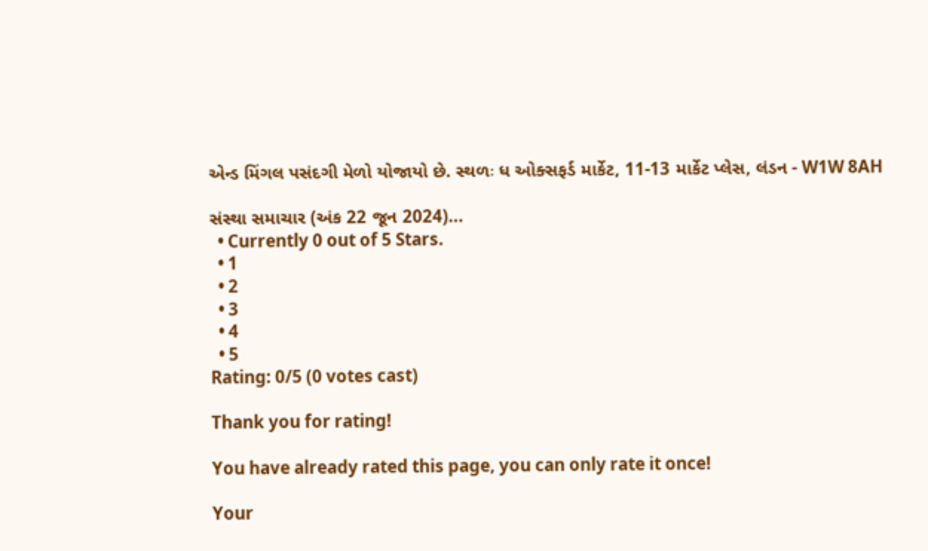એન્ડ મિંગલ પસંદગી મેળો યોજાયો છે. સ્થળઃ ધ ઓક્સફર્ડ માર્કેટ, 11-13 માર્કેટ પ્લેસ, લંડન - W1W 8AH

સંસ્થા સમાચાર (અંક 22 જૂન 2024)...
  • Currently 0 out of 5 Stars.
  • 1
  • 2
  • 3
  • 4
  • 5
Rating: 0/5 (0 votes cast)

Thank you for rating!

You have already rated this page, you can only rate it once!

Your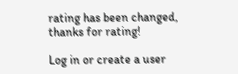rating has been changed, thanks for rating!

Log in or create a user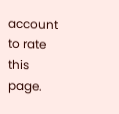account to rate this page.